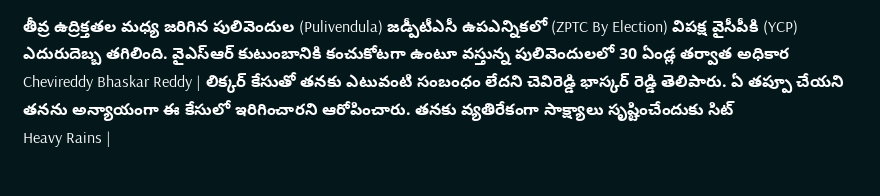తీవ్ర ఉద్రిక్తతల మధ్య జరిగిన పులివెందుల (Pulivendula) జడ్పీటీఎసీ ఉపఎన్నికలో (ZPTC By Election) విపక్ష వైసీపీకి (YCP) ఎదురుదెబ్బ తగిలింది. వైఎస్ఆర్ కుటుంబానికి కంచుకోటగా ఉంటూ వస్తున్న పులివెందులలో 30 ఏండ్ల తర్వాత అధికార
Chevireddy Bhaskar Reddy | లిక్కర్ కేసుతో తనకు ఎటువంటి సంబంధం లేదని చెవిరెడ్డి భాస్కర్ రెడ్డి తెలిపారు. ఏ తప్పూ చేయని తనను అన్యాయంగా ఈ కేసులో ఇరిగించారని ఆరోపించారు. తనకు వ్యతిరేకంగా సాక్ష్యాలు సృష్టించేందుకు సిట్
Heavy Rains |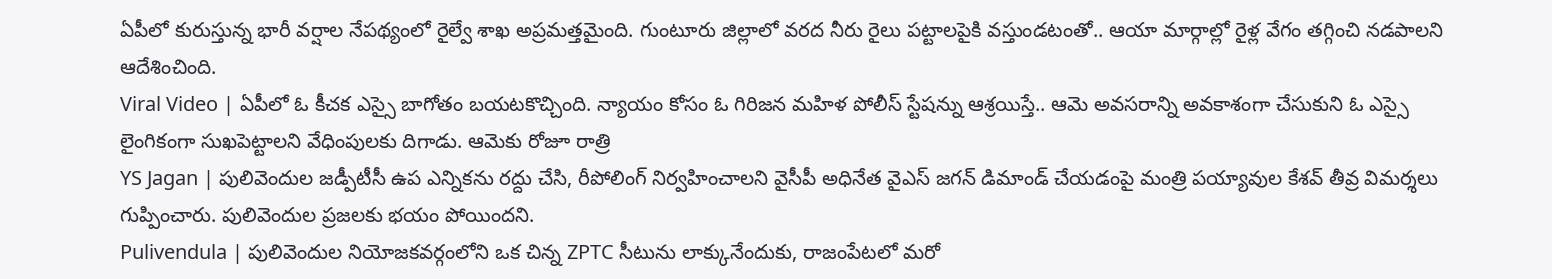ఏపీలో కురుస్తున్న భారీ వర్షాల నేపథ్యంలో రైల్వే శాఖ అప్రమత్తమైంది. గుంటూరు జిల్లాలో వరద నీరు రైలు పట్టాలపైకి వస్తుండటంతో.. ఆయా మార్గాల్లో రైళ్ల వేగం తగ్గించి నడపాలని ఆదేశించింది.
Viral Video | ఏపీలో ఓ కీచక ఎస్సై బాగోతం బయటకొచ్చింది. న్యాయం కోసం ఓ గిరిజన మహిళ పోలీస్ స్టేషన్ను ఆశ్రయిస్తే.. ఆమె అవసరాన్ని అవకాశంగా చేసుకుని ఓ ఎస్సై లైంగికంగా సుఖపెట్టాలని వేధింపులకు దిగాడు. ఆమెకు రోజూ రాత్రి
YS Jagan | పులివెందుల జడ్పీటీసీ ఉప ఎన్నికను రద్దు చేసి, రీపోలింగ్ నిర్వహించాలని వైసీపీ అధినేత వైఎస్ జగన్ డిమాండ్ చేయడంపై మంత్రి పయ్యావుల కేశవ్ తీవ్ర విమర్శలు గుప్పించారు. పులివెందుల ప్రజలకు భయం పోయిందని.
Pulivendula | పులివెందుల నియోజకవర్గంలోని ఒక చిన్న ZPTC సీటును లాక్కునేందుకు, రాజంపేటలో మరో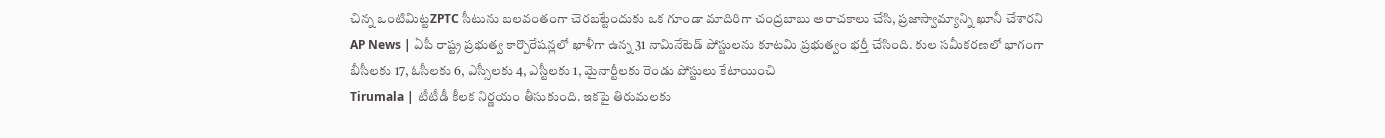చిన్న ఒంటిమిట్టZPTC సీటును బలవంతంగా చెరబట్టేందుకు ఒక గూండా మాదిరిగా చంద్రబాబు అరాచకాలు చేసి, ప్రజాస్వామ్యాన్ని ఖూనీ చేశారని
AP News | ఏపీ రాష్ట్ర ప్రభుత్వ కార్పొరేషన్లలో ఖాళీగా ఉన్న 31 నామినేటెడ్ పోస్టులను కూటమి ప్రభుత్వం భర్తీ చేసింది. కుల సమీకరణలో భాగంగా బీసీలకు 17, ఓసీలకు 6, ఎస్సీలకు 4, ఎస్టీలకు 1, మైనార్టీలకు రెండు పోస్టులు కేటాయించి
Tirumala | టీటీడీ కీలక నిర్ణయం తీసుకుంది. ఇకపై తిరుమలకు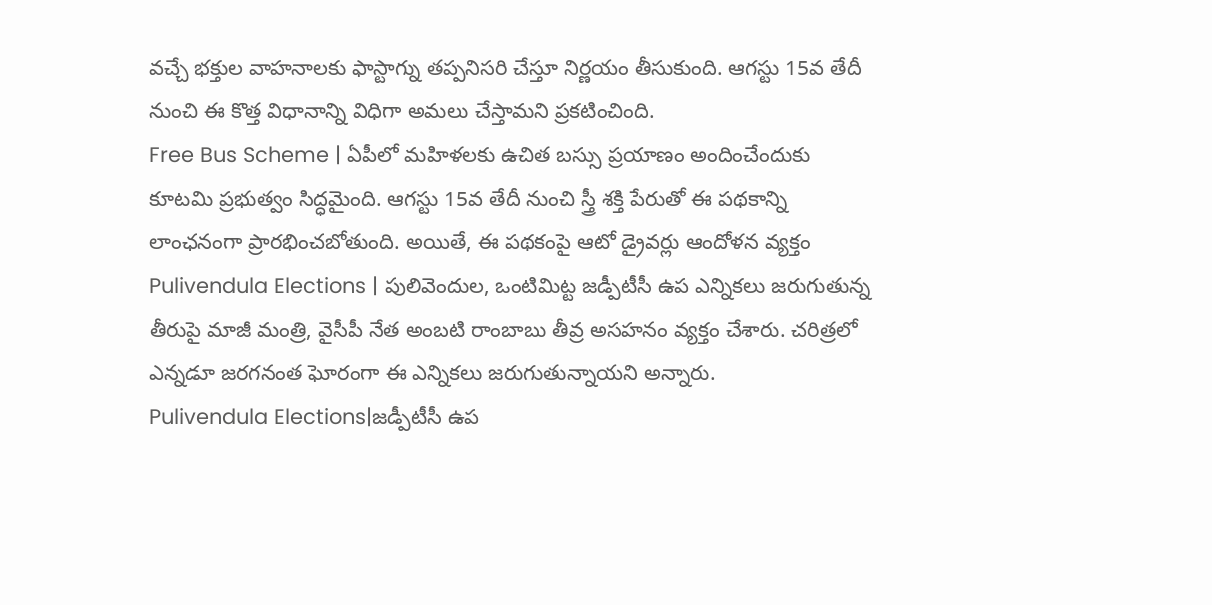వచ్చే భక్తుల వాహనాలకు ఫాస్టాగ్ను తప్పనిసరి చేస్తూ నిర్ణయం తీసుకుంది. ఆగస్టు 15వ తేదీ నుంచి ఈ కొత్త విధానాన్ని విధిగా అమలు చేస్తామని ప్రకటించింది.
Free Bus Scheme | ఏపీలో మహిళలకు ఉచిత బస్సు ప్రయాణం అందించేందుకు కూటమి ప్రభుత్వం సిద్ధమైంది. ఆగస్టు 15వ తేదీ నుంచి స్త్రీ శక్తి పేరుతో ఈ పథకాన్ని లాంఛనంగా ప్రారభించబోతుంది. అయితే, ఈ పథకంపై ఆటో డ్రైవర్లు ఆందోళన వ్యక్తం
Pulivendula Elections | పులివెందుల, ఒంటిమిట్ట జడ్పీటీసీ ఉప ఎన్నికలు జరుగుతున్న తీరుపై మాజీ మంత్రి, వైసీపీ నేత అంబటి రాంబాబు తీవ్ర అసహనం వ్యక్తం చేశారు. చరిత్రలో ఎన్నడూ జరగనంత ఘోరంగా ఈ ఎన్నికలు జరుగుతున్నాయని అన్నారు.
Pulivendula Elections|జడ్పీటీసీ ఉప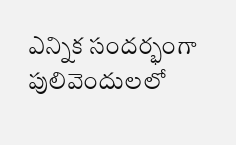ఎన్నిక సందర్భంగా పులివెందులలో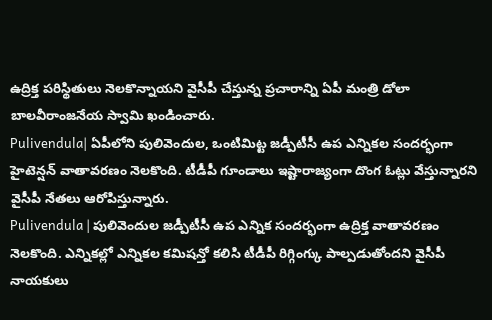ఉద్రిక్త పరిస్థితులు నెలకొన్నాయని వైసీపీ చేస్తున్న ప్రచారాన్ని ఏపీ మంత్రి డోలా బాలవీరాంజనేయ స్వామి ఖండించారు.
Pulivendula| ఏపీలోని పులివెందుల, ఒంటిమిట్ట జడ్పీటీసీ ఉప ఎన్నికల సందర్భంగా హైటెన్షన్ వాతావరణం నెలకొంది. టీడీపీ గూండాలు ఇష్టారాజ్యంగా దొంగ ఓట్లు వేస్తున్నారని వైసీపీ నేతలు ఆరోపిస్తున్నారు.
Pulivendula | పులివెందుల జడ్పీటీసీ ఉప ఎన్నిక సందర్భంగా ఉద్రిక్త వాతావరణం నెలకొంది. ఎన్నికల్లో ఎన్నికల కమిషన్తో కలిసి టీడీపీ రిగ్గింగ్కు పాల్పడుతోందని వైసీపీ నాయకులు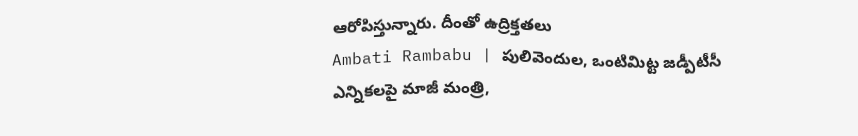ఆరోపిస్తున్నారు. దీంతో ఉద్రిక్తతలు
Ambati Rambabu | పులివెందుల, ఒంటిమిట్ట జడ్పీటీసీ ఎన్నికలపై మాజీ మంత్రి,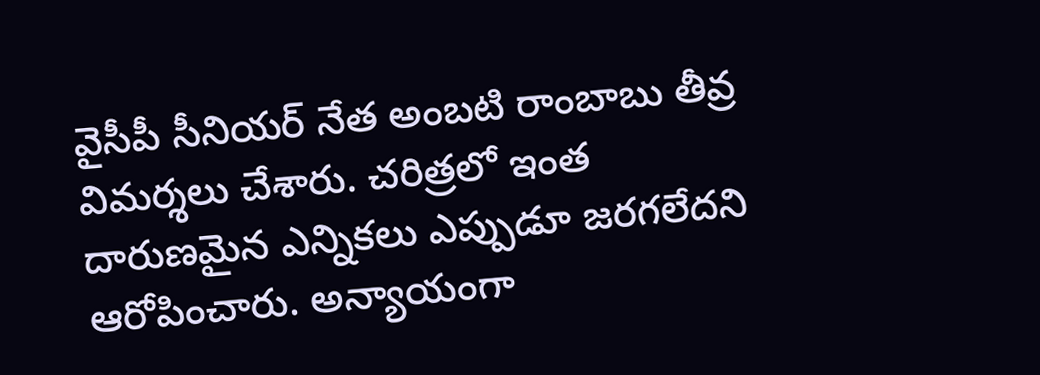వైసీపీ సీనియర్ నేత అంబటి రాంబాబు తీవ్ర విమర్శలు చేశారు. చరిత్రలో ఇంత దారుణమైన ఎన్నికలు ఎప్పుడూ జరగలేదని ఆరోపించారు. అన్యాయంగా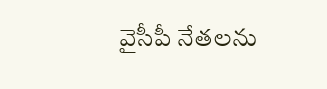వైసీపీ నేతలను